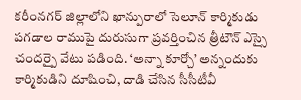కరీంనగర్ జిల్లాలోని ఖాన్పురాలో సెలూన్ కార్మికుడు పగడాల రాముపై దురుసుగా ప్రవర్తించిన త్రీటౌన్ ఎస్సై చందర్పై వేటు పడింది. ‘అన్నా కూర్చో’ అన్నందుకు కార్మికుడిని దూషించి, దాడి చేసిన సీసీటీవీ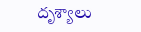దృశ్యాలు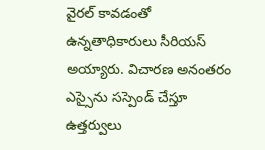వైరల్ కావడంతో ఉన్నతాధికారులు సీరియస్ అయ్యారు. విచారణ అనంతరం ఎస్సైను సస్పెండ్ చేస్తూ ఉత్తర్వులు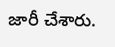జారీ చేశారు.